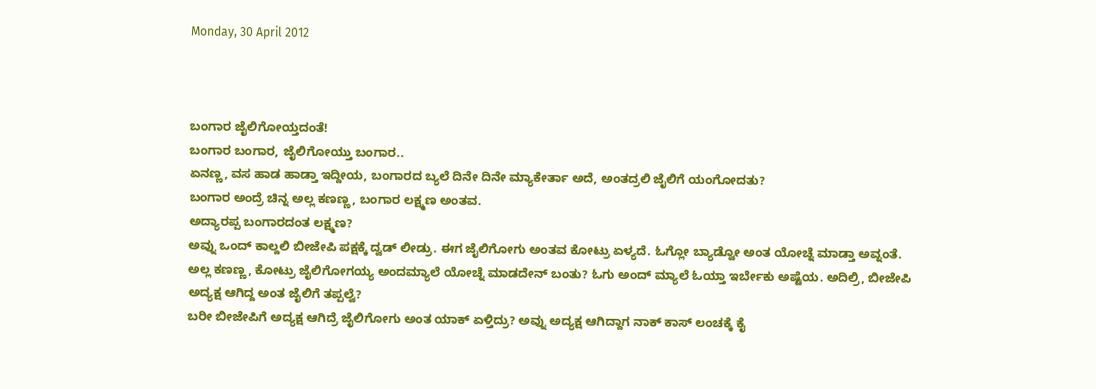Monday, 30 April 2012



ಬಂಗಾರ ಜೈಲಿಗೋಯ್ತದಂತೆ!
ಬಂಗಾರ ಬಂಗಾರ, ಜೈಲಿಗೋಯ್ತು ಬಂಗಾರ..
ಏನಣ್ಣ, ವಸ ಹಾಡ ಹಾಡ್ತಾ ಇದ್ದೀಯ, ಬಂಗಾರದ ಬ್ಯಲೆ ದಿನೇ ದಿನೇ ಮ್ಯಾಕೇರ್ತಾ ಅದೆ, ಅಂತದ್ರಲಿ ಜೈಲಿಗೆ ಯಂಗೋದತು?
ಬಂಗಾರ ಅಂದ್ರೆ ಚಿನ್ನ ಅಲ್ಲ ಕಣಣ್ಣ, ಬಂಗಾರ ಲಕ್ಷ್ಮಣ ಅಂತವ.
ಅದ್ಯಾರಪ್ಪ ಬಂಗಾರದಂತ ಲಕ್ಷ್ಮಣ?
ಅವ್ನು ಒಂದ್ ಕಾಲ್ದಲಿ ಬೀಜೇಪಿ ಪಕ್ಷಕ್ಕೆ ದ್ವಡ್ ಲೀಡ್ರು. ಈಗ ಜೈಲಿಗೋಗು ಅಂತವ ಕೋಟ್ರು ಏಳ್ಯದೆ. ಓಗ್ಲೋ ಬ್ಯಾಡ್ವೋ ಅಂತ ಯೋಚ್ನೆ ಮಾಡ್ತಾ ಅವ್ನಂತೆ.
ಅಲ್ಲ ಕಣಣ್ಣ, ಕೋಟ್ರು ಜೈಲಿಗೋಗಯ್ಯ ಅಂದಮ್ಯಾಲೆ ಯೋಚ್ನೆ ಮಾಡದೇನ್ ಬಂತು? ಓಗು ಅಂದ್ ಮ್ಯಾಲೆ ಓಯ್ತಾ ಇರ್ಬೇಕು ಅಷ್ಟೆಯ. ಅದಿಲ್ರಿ, ಬೀಜೇಪಿ ಅದ್ಯಕ್ಷ ಆಗಿದ್ದ ಅಂತ ಜೈಲಿಗೆ ತಪ್ಪಲ್ವೆ?
ಬರೀ ಬೀಜೇಪಿಗೆ ಅದ್ಯಕ್ಷ ಆಗಿದ್ರೆ ಜೈಲಿಗೋಗು ಅಂತ ಯಾಕ್ ಏಳ್ತಿದ್ರು? ಅವ್ನು ಅದ್ಯಕ್ಷ ಆಗಿದ್ದಾಗ ನಾಕ್ ಕಾಸ್ ಲಂಚಕ್ಕೆ ಕೈ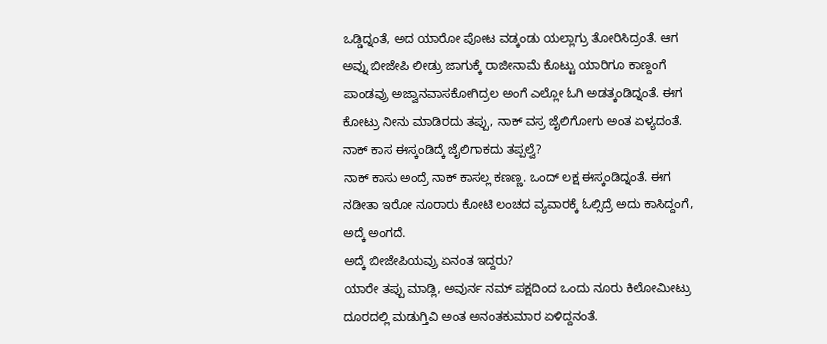ಒಡ್ಡಿದ್ನಂತೆ, ಅದ ಯಾರೋ ಪೋಟ ವಡ್ಕಂಡು ಯಲ್ಲಾಗ್ರು ತೋರಿಸಿದ್ರಂತೆ. ಆಗ ಅವ್ನು ಬೀಜೇಪಿ ಲೀಡ್ರು ಜಾಗುಕ್ಕೆ ರಾಜೀನಾಮೆ ಕೊಟ್ಟು ಯಾರಿಗೂ ಕಾಣ್ದಂಗೆ ಪಾಂಡವ್ರು ಅಜ್ವಾನವಾಸಕೋಗಿದ್ರಲ ಅಂಗೆ ಎಲ್ಲೋ ಓಗಿ ಅಡತ್ಕಂಡಿದ್ನಂತೆ. ಈಗ ಕೋಟ್ರು ನೀನು ಮಾಡಿರದು ತಪ್ಪು, ನಾಕ್ ವಸ್ರ ಜೈಲಿಗೋಗು ಅಂತ ಏಳ್ಯದಂತೆ.
ನಾಕ್ ಕಾಸ ಈಸ್ಕಂಡಿದ್ಕೆ ಜೈಲಿಗಾಕದು ತಪ್ಪಲ್ವೆ?
ನಾಕ್ ಕಾಸು ಅಂದ್ರೆ ನಾಕ್ ಕಾಸಲ್ಲ ಕಣಣ್ಣ. ಒಂದ್ ಲಕ್ಷ ಈಸ್ಕಂಡಿದ್ನಂತೆ. ಈಗ ನಡೀತಾ ಇರೋ ನೂರಾರು ಕೋಟಿ ಲಂಚದ ವ್ಯವಾರಕ್ಕೆ ಓಲ್ಸಿದ್ರೆ ಅದು ಕಾಸಿದ್ದಂಗೆ, ಅದ್ಕೆ ಅಂಗದೆ.
ಅದ್ಕೆ ಬೀಜೇಪಿಯವ್ರು ಏನಂತ ಇದ್ದರು?
ಯಾರೇ ತಪ್ಪು ಮಾಡ್ಲಿ, ಅವುರ್ನ ನಮ್ ಪಕ್ಷದಿಂದ ಒಂದು ನೂರು ಕಿಲೋಮೀಟ್ರು ದೂರದಲ್ಲಿ ಮಡುಗ್ತಿವಿ ಅಂತ ಅನಂತಕುಮಾರ ಏಳಿದ್ದನಂತೆ.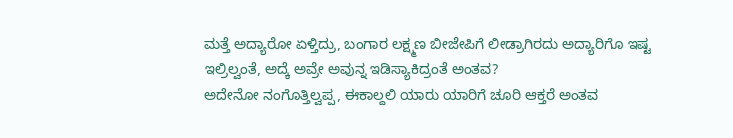ಮತ್ತೆ ಅದ್ಯಾರೋ ಏಳ್ತಿದ್ರು, ಬಂಗಾರ ಲಕ್ಷ್ಮಣ ಬೀಜೇಪಿಗೆ ಲೀಡ್ರಾಗಿರದು ಅದ್ಯಾರಿಗೊ ಇಷ್ಟ ಇಲ್ರಿಲ್ವಂತೆ, ಅದ್ಕೆ ಅವ್ರೇ ಅವುನ್ನ ಇಡಿಸ್ಯಾಕಿದ್ರಂತೆ ಅಂತವ?
ಅದೇನೋ ನಂಗೊತ್ತಿಲ್ವಪ್ಪ, ಈಕಾಲ್ದಲಿ ಯಾರು ಯಾರಿಗೆ ಚೂರಿ ಆಕ್ತರೆ ಅಂತವ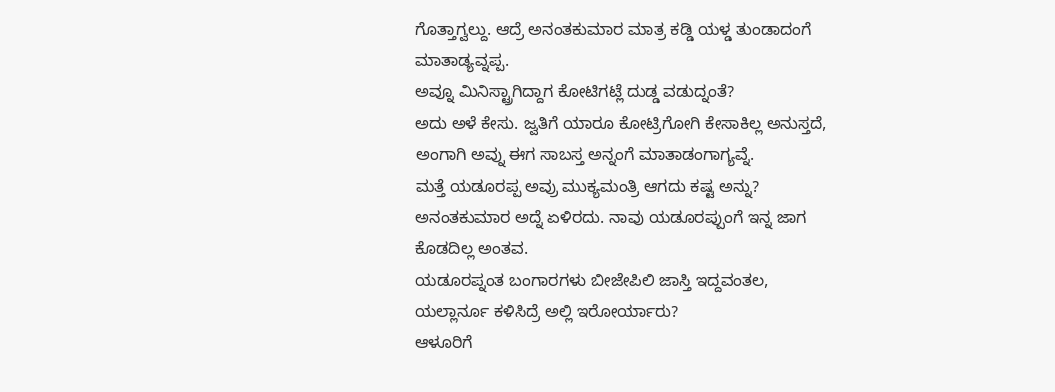ಗೊತ್ತಾಗ್ವಲ್ದು. ಆದ್ರೆ ಅನಂತಕುಮಾರ ಮಾತ್ರ ಕಡ್ಡಿ ಯಳ್ಡ ತುಂಡಾದಂಗೆ ಮಾತಾಡ್ಯವ್ನಪ್ಪ.
ಅವ್ನೂ ಮಿನಿಸ್ಟ್ರಾಗಿದ್ದಾಗ ಕೋಟಿಗಟ್ಲೆ ದುಡ್ಡ ವಡುದ್ನಂತೆ?
ಅದು ಅಳೆ ಕೇಸು. ಜ್ವತಿಗೆ ಯಾರೂ ಕೋಟ್ರಿಗೋಗಿ ಕೇಸಾಕಿಲ್ಲ ಅನುಸ್ತದೆ, ಅಂಗಾಗಿ ಅವ್ನು ಈಗ ಸಾಬಸ್ತ ಅನ್ನಂಗೆ ಮಾತಾಡಂಗಾಗ್ಯವ್ನೆ.
ಮತ್ತೆ ಯಡೂರಪ್ಪ ಅವ್ರು ಮುಕ್ಯಮಂತ್ರಿ ಆಗದು ಕಷ್ಟ ಅನ್ನು?
ಅನಂತಕುಮಾರ ಅದ್ನೆ ಏಳಿರದು. ನಾವು ಯಡೂರಪ್ಪುಂಗೆ ಇನ್ನ ಜಾಗ ಕೊಡದಿಲ್ಲ ಅಂತವ.
ಯಡೂರಪ್ನಂತ ಬಂಗಾರಗಳು ಬೀಜೇಪಿಲಿ ಜಾಸ್ತಿ ಇದ್ದವಂತಲ, ಯಲ್ಲಾರ್ನೂ ಕಳಿಸಿದ್ರೆ ಅಲ್ಲಿ ಇರೋರ್ಯಾರು?
ಆಳೂರಿಗೆ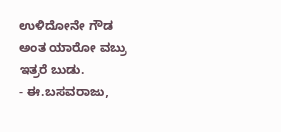ಉಳಿದೋನೇ ಗೌಡ ಅಂತ ಯಾರೋ ವಬ್ರು ಇತ್ರರೆ ಬುಡು.
- ಈ.ಬಸವರಾಜು,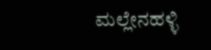ಮಲ್ಲೇನಹಳ್ಳಿ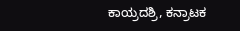ಕಾಯ್ರದಶ್ರಿ, ಕನ್ರಾಟಕ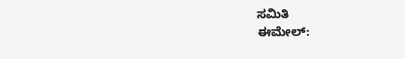ಸಮಿತಿ
ಈಮೇಲ್: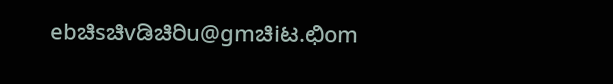ebಚಿsಚಿvಡಿಚಿರಿu@gmಚಿiಟ.ಛಿom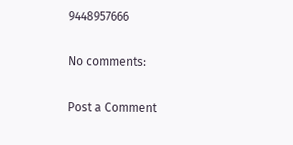9448957666

No comments:

Post a Comment